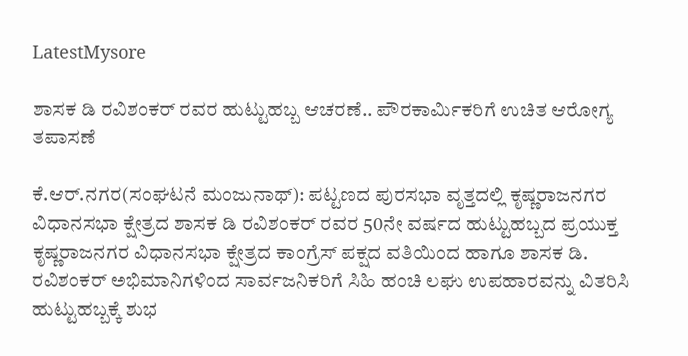LatestMysore

ಶಾಸಕ ಡಿ ರವಿಶಂಕರ್ ರವರ ಹುಟ್ಟುಹಬ್ಬ ಆಚರಣೆ.. ಪೌರಕಾರ್ಮಿಕರಿಗೆ ಉಚಿತ ಆರೋಗ್ಯ ತಪಾಸಣೆ

ಕೆ.ಆ‌ರ್.ನಗರ(ಸಂಘಟನೆ ಮಂಜುನಾಥ್): ಪಟ್ಟಣದ ಪುರಸಭಾ ವೃತ್ತದಲ್ಲಿ ಕೃಷ್ಣರಾಜನಗರ ವಿಧಾನಸಭಾ ಕ್ಷೇತ್ರದ ಶಾಸಕ ಡಿ ರವಿಶಂಕರ್ ರವರ 50ನೇ ವರ್ಷದ ಹುಟ್ಟುಹಬ್ಬದ ಪ್ರಯುಕ್ತ ಕೃಷ್ಣರಾಜನಗರ ವಿಧಾನಸಭಾ ಕ್ಷೇತ್ರದ ಕಾಂಗ್ರೆಸ್ ಪಕ್ಷದ ವತಿಯಿಂದ ಹಾಗೂ ಶಾಸಕ ಡಿ. ರವಿಶಂಕರ್ ಅಭಿಮಾನಿಗಳಿಂದ ಸಾರ್ವಜನಿಕರಿಗೆ ಸಿಹಿ ಹಂಚಿ ಲಘು ಉಪಹಾರವನ್ನು ವಿತರಿಸಿ ಹುಟ್ಟುಹಬ್ಬಕ್ಕೆ ಶುಭ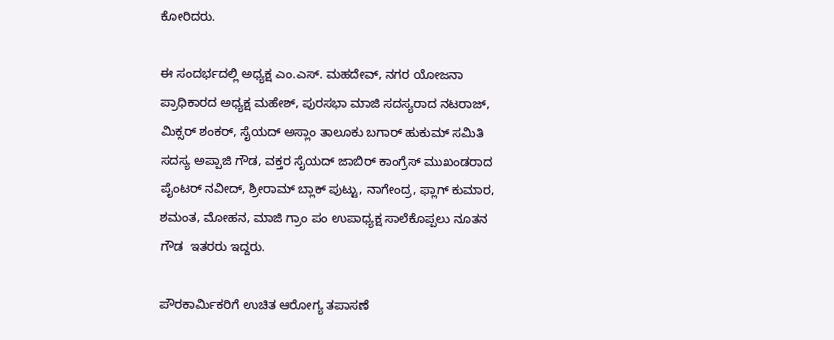ಕೋರಿದರು.

ಈ ಸಂದರ್ಭದಲ್ಲಿ ಅಧ್ಯಕ್ಷ ಎಂ.ಎಸ್. ಮಹದೇವ್, ನಗರ ಯೋಜನಾ ಪ್ರಾಧಿಕಾರದ ಅಧ್ಯಕ್ಷ ಮಹೇಶ್‌, ಪುರಸಭಾ ಮಾಜಿ ಸದಸ್ಯರಾದ ನಟರಾಜ್, ಮಿಕ್ಸರ್ ಶಂಕರ್, ಸೈಯದ್ ಅಸ್ಲಾಂ ತಾಲೂಕು ಬಗಾ‌ರ್ ಹುಕುಮ್ ಸಮಿತಿ ಸದಸ್ಯ ಅಪ್ಪಾಜಿ ಗೌಡ, ವಕ್ತರ ಸೈಯದ್ ಜಾಬಿರ್ ಕಾಂಗ್ರೆಸ್ ಮುಖಂಡರಾದ ಪೈಂಟರ್ ನವೀದ್, ಶ್ರೀರಾಮ್ ಬ್ಲಾಕ್ ಪುಟ್ಟು, ನಾಗೇಂದ್ರ, ಫ್ಲಾಗ್ ಕುಮಾರ, ಶಮಂತ, ಮೋಹನ, ಮಾಜಿ ಗ್ರಾಂ ಪಂ ಉಪಾಧ್ಯಕ್ಷ ಸಾಲೆಕೊಪ್ಪಲು ನೂತನ ಗೌಡ  ಇತರರು ಇದ್ದರು.

ಪೌರಕಾರ್ಮಿಕರಿಗೆ ಉಚಿತ ಆರೋಗ್ಯ ತಪಾಸಣೆ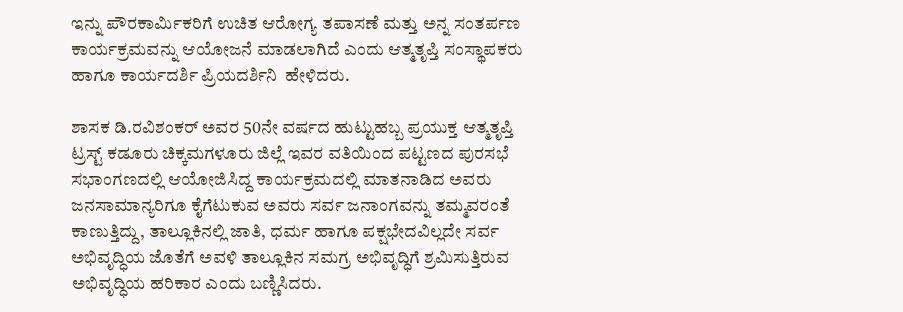ಇನ್ನು ಪೌರಕಾರ್ಮಿಕರಿಗೆ ಉಚಿತ ಆರೋಗ್ಯ ತಪಾಸಣೆ ಮತ್ತು ಅನ್ನ ಸಂತರ್ಪಣ ಕಾರ್ಯಕ್ರಮವನ್ನು ಆಯೋಜನೆ ಮಾಡಲಾಗಿದೆ ಎಂದು ಆತ್ಮತೃಪ್ತಿ ಸಂಸ್ಥಾಪಕರು ಹಾಗೂ ಕಾರ್ಯದರ್ಶಿ ಪ್ರಿಯದರ್ಶಿನಿ  ಹೇಳಿದರು.

ಶಾಸಕ ಡಿ.ರವಿಶಂಕರ್ ಅವರ 50ನೇ ವರ್ಷದ ಹುಟ್ಟುಹಬ್ಬ ಪ್ರಯುಕ್ತ ಆತ್ಮತೃಪ್ತಿ ಟ್ರಸ್ಟ್ ಕಡೂರು ಚಿಕ್ಕಮಗಳೂರು ಜಿಲ್ಲೆ ಇವರ ವತಿಯಿಂದ ಪಟ್ಟಣದ ಪುರಸಭೆ ಸಭಾಂಗಣದಲ್ಲಿ ಆಯೋಜಿಸಿದ್ದ ಕಾರ್ಯಕ್ರಮದಲ್ಲಿ ಮಾತನಾಡಿದ ಅವರು ಜನಸಾಮಾನ್ಯರಿಗೂ ಕೈಗೆಟುಕುವ ಅವರು ಸರ್ವ ಜನಾಂಗವನ್ನು ತಮ್ಮವರಂತೆ ಕಾಣುತ್ತಿದ್ದು, ತಾಲ್ಲೂಕಿನಲ್ಲಿ ಜಾತಿ, ಧರ್ಮ ಹಾಗೂ ಪಕ್ಷಭೇದವಿಲ್ಲದೇ ಸರ್ವ ಅಭಿವೃದ್ಧಿಯ ಜೊತೆಗೆ ಅವಳಿ ತಾಲ್ಲೂಕಿನ ಸಮಗ್ರ ಅಭಿವೃದ್ಧಿಗೆ ಶ್ರಮಿಸುತ್ತಿರುವ ಅಭಿವೃದ್ಧಿಯ ಹರಿಕಾರ ಎಂದು ಬಣ್ಣಿಸಿದರು.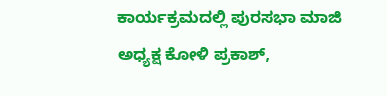ಕಾರ್ಯಕ್ರಮದಲ್ಲಿ ಪುರಸಭಾ ಮಾಜಿ ಅಧ್ಯಕ್ಷ ಕೋಳಿ ಪ್ರಕಾಶ್,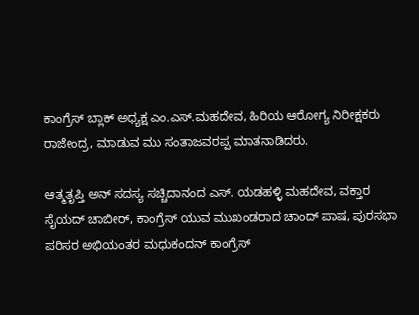ಕಾಂಗ್ರೆಸ್ ಬ್ಲಾಕ್ ಅಧ್ಯಕ್ಷ ಎಂ.ಎಸ್.ಮಹದೇವ, ಹಿರಿಯ ಆರೋಗ್ಯ ನಿರೀಕ್ಷಕರು ರಾಜೇಂದ್ರ, ಮಾಡುವ ಮು ಸಂತಾಜವರಪ್ಪ ಮಾತನಾಡಿದರು.

ಆತ್ಮತೃಪ್ತಿ ಅನ್ ಸದಸ್ಯ ಸಚ್ಚಿದಾನಂದ ಎಸ್. ಯಡಹಳ್ಳಿ ಮಹದೇವ, ವಕ್ತಾರ ಸೈಯದ್ ಚಾಬೀರ್, ಕಾಂಗ್ರೆಸ್ ಯುವ ಮುಖಂಡರಾದ ಚಾಂದ್ ಪಾಷ, ಪುರಸಭಾ ಪರಿಸರ ಅಭಿಯಂತರ ಮಧುಕಂದನ್ ಕಾಂಗ್ರೆಸ್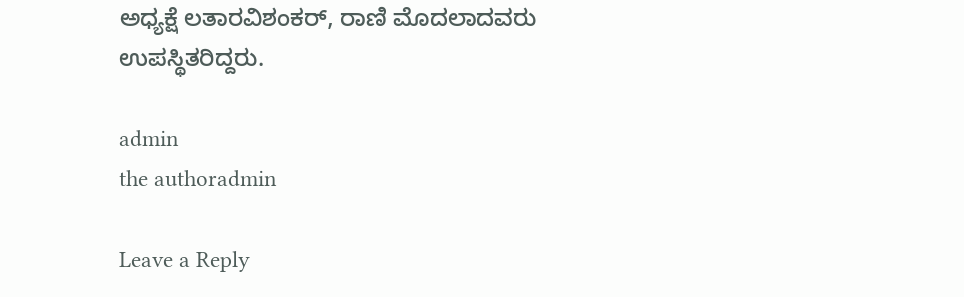ಅಧ್ಯಕ್ಷೆ ಲತಾರವಿಶಂಕರ್, ರಾಣಿ ಮೊದಲಾದವರು ಉಪಸ್ಥಿತರಿದ್ದರು.

admin
the authoradmin

Leave a Reply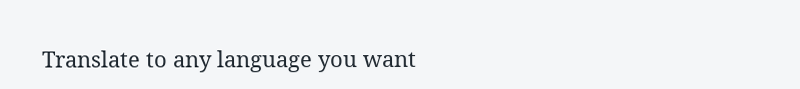Translate to any language you want